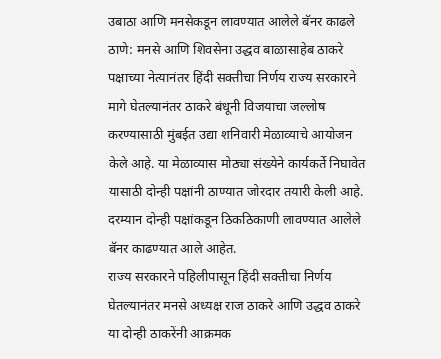उबाठा आणि मनसेकडून लावण्यात आलेले बॅनर काढले
ठाणे: मनसे आणि शिवसेना उद्धव बाळासाहेब ठाकरे पक्षाच्या नेत्यानंतर हिंदी सक्तीचा निर्णय राज्य सरकारने मागे घेतल्यानंतर ठाकरे बंधूनी विजयाचा जल्लोष करण्यासाठी मुंबईत उद्या शनिवारी मेळाव्याचे आयोजन केले आहे. या मेळाव्यास मोठ्या संख्येने कार्यकर्ते निघावेत यासाठी दोन्ही पक्षांनी ठाण्यात जोरदार तयारी केली आहे. दरम्यान दोन्ही पक्षांकडून ठिकठिकाणी लावण्यात आलेले बॅनर काढण्यात आले आहेत.
राज्य सरकारने पहिलीपासून हिंदी सक्तीचा निर्णय घेतल्यानंतर मनसे अध्यक्ष राज ठाकरे आणि उद्धव ठाकरे या दोन्ही ठाकरेंनी आक्रमक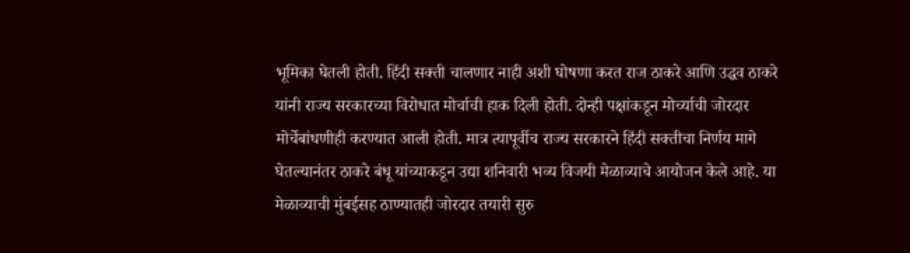भूमिका घेतली होती. हिंदी सक्ती चालणार नाही अशी घोषणा करत राज ठाकरे आणि उद्धव ठाकरे यांनी राज्य सरकारच्या विरोधात मोर्चाची हाक दिली होती. दोन्ही पक्षांकडून मोर्च्याची जोरदार मोर्चेबांधणीही करण्यात आली होती. मात्र त्यापूर्वीच राज्य सरकारने हिंदी सक्तीचा निर्णय मागे घेतल्यानंतर ठाकरे बंधू यांच्याकडून उद्या शनिवारी भव्य विजयी मेळाव्याचे आयोजन केले आहे. या मेळाव्याची मुंबईसह ठाण्यातही जोरदार तयारी सुरु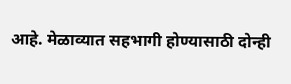आहे. मेळाव्यात सहभागी होण्यासाठी दोन्ही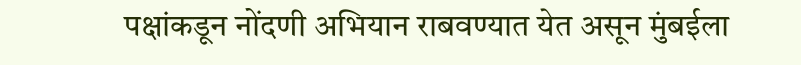पक्षांकडून नोंदणी अभियान राबवण्यात येत असून मुंबईला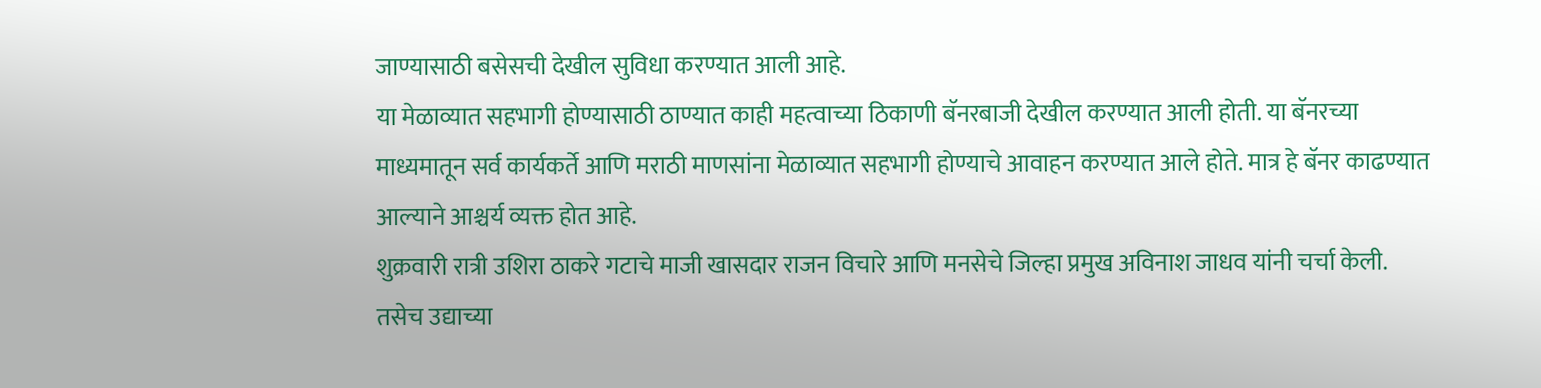जाण्यासाठी बसेसची देखील सुविधा करण्यात आली आहे.
या मेळाव्यात सहभागी होण्यासाठी ठाण्यात काही महत्वाच्या ठिकाणी बॅनरबाजी देखील करण्यात आली होती. या बॅनरच्या माध्यमातून सर्व कार्यकर्ते आणि मराठी माणसांना मेळाव्यात सहभागी होण्याचे आवाहन करण्यात आले होते. मात्र हे बॅनर काढण्यात आल्याने आश्चर्य व्यक्त होत आहे.
शुक्रवारी रात्री उशिरा ठाकरे गटाचे माजी खासदार राजन विचारे आणि मनसेचे जिल्हा प्रमुख अविनाश जाधव यांनी चर्चा केली. तसेच उद्याच्या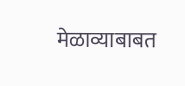मेळाव्याबाबत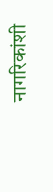नागरिकांशी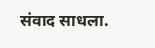संवाद साधला.